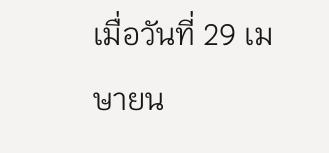เมื่อวันที่ 29 เมษายน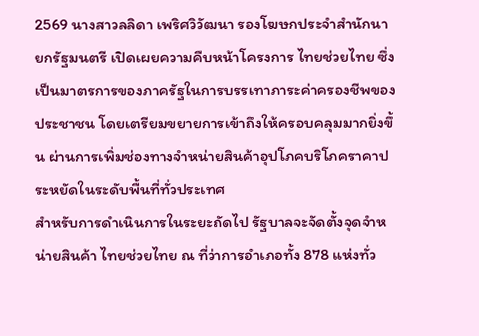2569 นางสาวลลิดา เพริศวิวัฒนา รองโฆษกประจำสำนักนายกรัฐมนตรี เปิดเผยความคืบหน้าโครงการ ไทยช่วยไทย ซึ่งเป็นมาตรการของภาครัฐในการบรรเทาภาระค่าครองชีพของประชาชน โดยเตรียมขยายการเข้าถึงให้ครอบคลุมมากยิ่งขึ้น ผ่านการเพิ่มช่องทางจำหน่ายสินค้าอุปโภคบริโภคราคาประหยัดในระดับพื้นที่ทั่วประเทศ
สำหรับการดำเนินการในระยะถัดไป รัฐบาลจะจัดตั้งจุดจำหน่ายสินค้า ไทยช่วยไทย ณ ที่ว่าการอำเภอทั้ง 878 แห่งทั่ว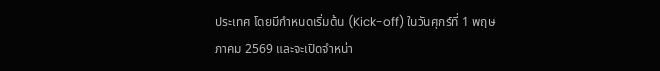ประเทศ โดยมีกำหนดเริ่มต้น (Kick-off) ในวันศุกร์ที่ 1 พฤษภาคม 2569 และจะเปิดจำหน่า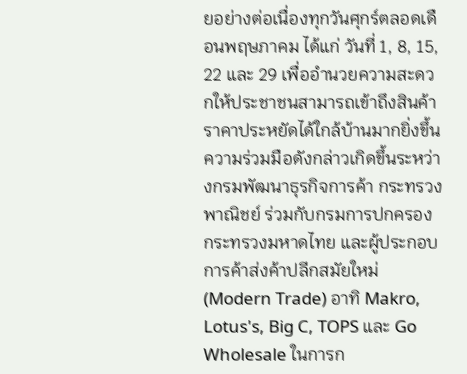ยอย่างต่อเนื่องทุกวันศุกร์ตลอดเดือนพฤษภาคม ได้แก่ วันที่ 1, 8, 15, 22 และ 29 เพื่ออำนวยความสะดวกให้ประชาชนสามารถเข้าถึงสินค้าราคาประหยัดได้ใกล้บ้านมากยิ่งขึ้น
ความร่วมมือดังกล่าวเกิดขึ้นระหว่างกรมพัฒนาธุรกิจการค้า กระทรวงพาณิชย์ ร่วมกับกรมการปกครอง กระทรวงมหาดไทย และผู้ประกอบการค้าส่งค้าปลีกสมัยใหม่ (Modern Trade) อาทิ Makro, Lotus's, Big C, TOPS และ Go Wholesale ในการก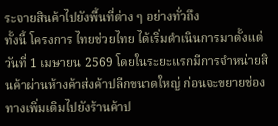ระจายสินค้าไปยังพื้นที่ต่าง ๆ อย่างทั่วถึง
ทั้งนี้ โครงการ ไทยช่วยไทย ได้เริ่มดำเนินการมาตั้งแต่วันที่ 1 เมษายน 2569 โดยในระยะแรกมีการจำหน่ายสินค้าผ่านห้างค้าส่งค้าปลีกขนาดใหญ่ ก่อนจะขยายช่องทางเพิ่มเติมไปยังร้านค้าป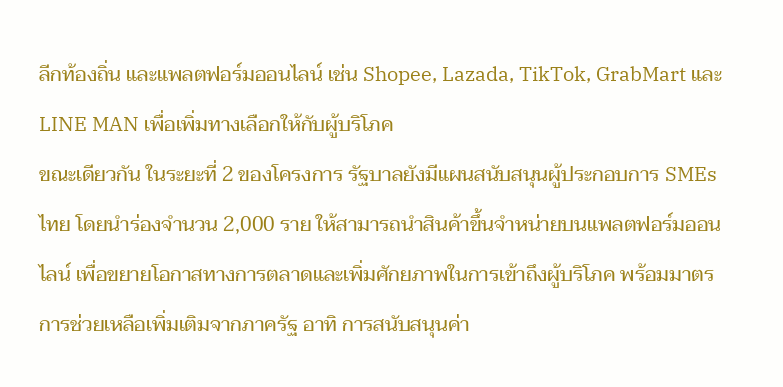ลีกท้องถิ่น และแพลตฟอร์มออนไลน์ เช่น Shopee, Lazada, TikTok, GrabMart และ LINE MAN เพื่อเพิ่มทางเลือกให้กับผู้บริโภค
ขณะเดียวกัน ในระยะที่ 2 ของโครงการ รัฐบาลยังมีแผนสนับสนุนผู้ประกอบการ SMEs ไทย โดยนำร่องจำนวน 2,000 ราย ให้สามารถนำสินค้าขึ้นจำหน่ายบนแพลตฟอร์มออนไลน์ เพื่อขยายโอกาสทางการตลาดและเพิ่มศักยภาพในการเข้าถึงผู้บริโภค พร้อมมาตรการช่วยเหลือเพิ่มเติมจากภาครัฐ อาทิ การสนับสนุนค่า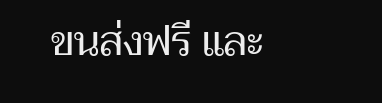ขนส่งฟรี และ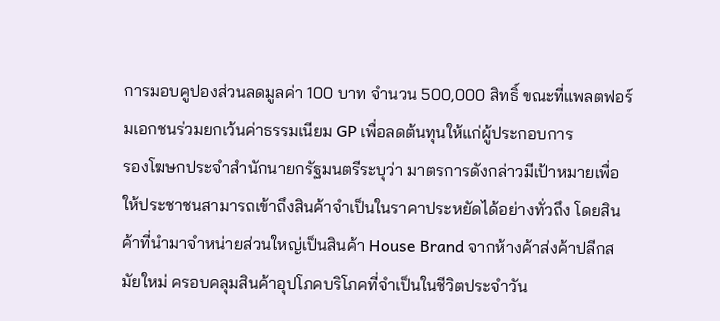การมอบคูปองส่วนลดมูลค่า 100 บาท จำนวน 500,000 สิทธิ์ ขณะที่แพลตฟอร์มเอกชนร่วมยกเว้นค่าธรรมเนียม GP เพื่อลดต้นทุนให้แก่ผู้ประกอบการ
รองโฆษกประจำสำนักนายกรัฐมนตรีระบุว่า มาตรการดังกล่าวมีเป้าหมายเพื่อให้ประชาชนสามารถเข้าถึงสินค้าจำเป็นในราคาประหยัดได้อย่างทั่วถึง โดยสินค้าที่นำมาจำหน่ายส่วนใหญ่เป็นสินค้า House Brand จากห้างค้าส่งค้าปลีกสมัยใหม่ ครอบคลุมสินค้าอุปโภคบริโภคที่จำเป็นในชีวิตประจำวัน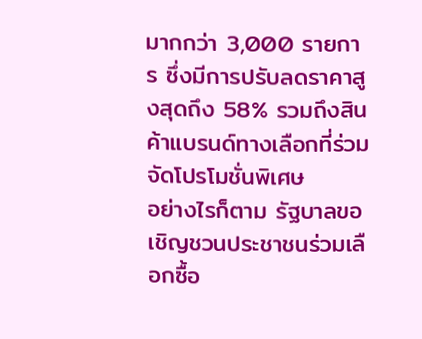มากกว่า 3,000 รายการ ซึ่งมีการปรับลดราคาสูงสุดถึง 58% รวมถึงสินค้าแบรนด์ทางเลือกที่ร่วมจัดโปรโมชั่นพิเศษ
อย่างไรก็ตาม รัฐบาลขอเชิญชวนประชาชนร่วมเลือกซื้อ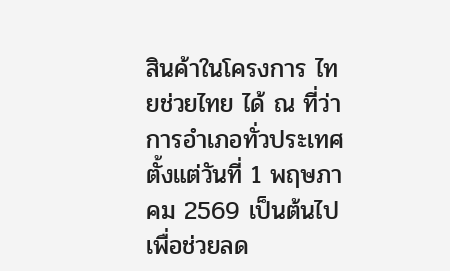สินค้าในโครงการ ไทยช่วยไทย ได้ ณ ที่ว่าการอำเภอทั่วประเทศ ตั้งแต่วันที่ 1 พฤษภาคม 2569 เป็นต้นไป เพื่อช่วยลด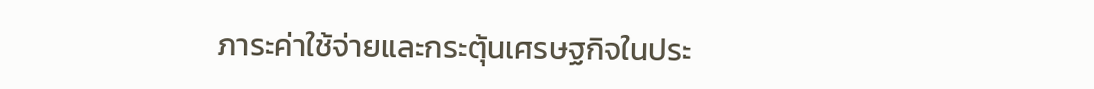ภาระค่าใช้จ่ายและกระตุ้นเศรษฐกิจในประ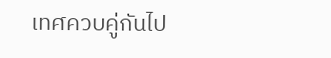เทศควบคู่กันไป